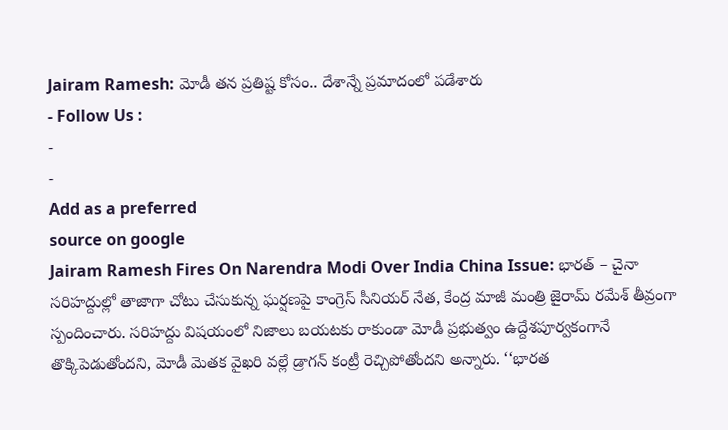Jairam Ramesh: మోడీ తన ప్రతిష్ట కోసం.. దేశాన్నే ప్రమాదంలో పడేశారు
- Follow Us :
-
-
Add as a preferred
source on google
Jairam Ramesh Fires On Narendra Modi Over India China Issue: భారత్ – చైనా సరిహద్దుల్లో తాజాగా చోటు చేసుకున్న ఘర్షణపై కాంగ్రెస్ సీనియర్ నేత, కేంద్ర మాజీ మంత్రి జైరామ్ రమేశ్ తీవ్రంగా స్పందించారు. సరిహద్దు విషయంలో నిజాలు బయటకు రాకుండా మోడీ ప్రభుత్వం ఉద్దేశపూర్వకంగానే తొక్కిపెడుతోందని, మోడీ మెతక వైఖరి వల్లే డ్రాగన్ కంట్రీ రెచ్చిపోతోందని అన్నారు. ‘‘భారత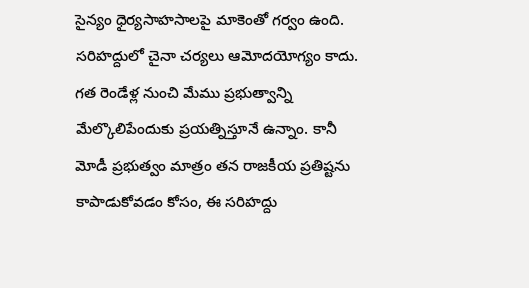సైన్యం ధైర్యసాహసాలపై మాకెంతో గర్వం ఉంది. సరిహద్దులో చైనా చర్యలు ఆమోదయోగ్యం కాదు. గత రెండేళ్ల నుంచి మేము ప్రభుత్వాన్ని మేల్కొలిపేందుకు ప్రయత్నిస్తూనే ఉన్నాం. కానీ మోడీ ప్రభుత్వం మాత్రం తన రాజకీయ ప్రతిష్టను కాపాడుకోవడం కోసం, ఈ సరిహద్దు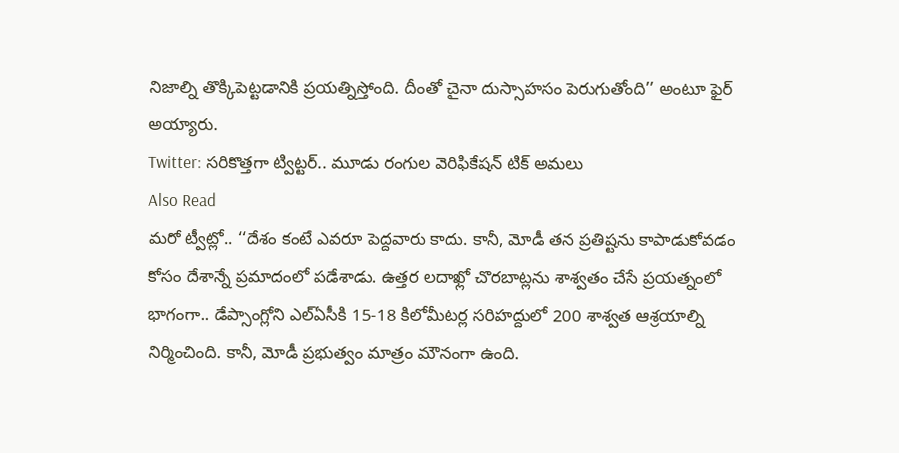నిజాల్ని తొక్కిపెట్టడానికి ప్రయత్నిస్తోంది. దీంతో చైనా దుస్సాహసం పెరుగుతోంది’’ అంటూ ఫైర్ అయ్యారు.
Twitter: సరికొత్తగా ట్విట్టర్.. మూడు రంగుల వెరిఫికేషన్ టిక్ అమలు
Also Read
మరో ట్వీట్లో.. ‘‘దేశం కంటే ఎవరూ పెద్దవారు కాదు. కానీ, మోడీ తన ప్రతిష్టను కాపాడుకోవడం కోసం దేశాన్నే ప్రమాదంలో పడేశాడు. ఉత్తర లదాఖ్లో చొరబాట్లను శాశ్వతం చేసే ప్రయత్నంలో భాగంగా.. డేప్సాంగ్లోని ఎల్ఏసీకి 15-18 కిలోమీటర్ల సరిహద్దులో 200 శాశ్వత ఆశ్రయాల్ని నిర్మించింది. కానీ, మోడీ ప్రభుత్వం మాత్రం మౌనంగా ఉంది.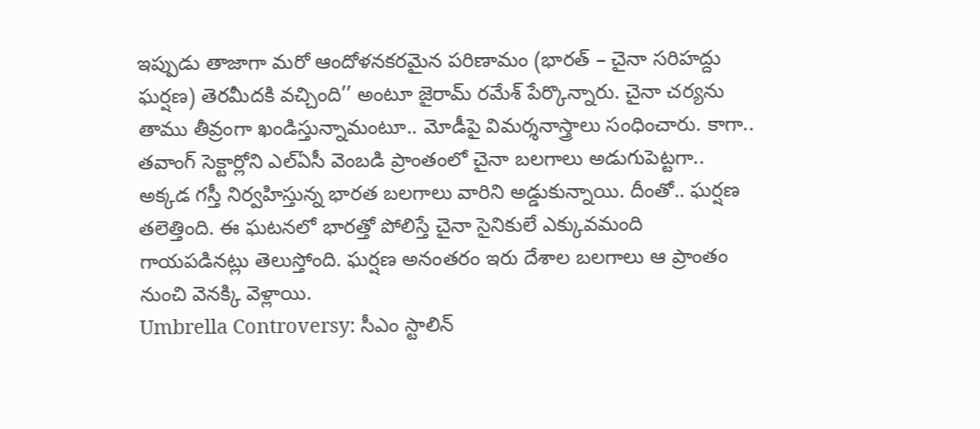ఇప్పుడు తాజాగా మరో ఆందోళనకరమైన పరిణామం (భారత్ – చైనా సరిహద్దు ఘర్షణ) తెరమీదకి వచ్చింది’’ అంటూ జైరామ్ రమేశ్ పేర్కొన్నారు. చైనా చర్యను తాము తీవ్రంగా ఖండిస్తున్నామంటూ.. మోడీపై విమర్శనాస్త్రాలు సంధించారు. కాగా.. తవాంగ్ సెక్టార్లోని ఎల్ఏసీ వెంబడి ప్రాంతంలో చైనా బలగాలు అడుగుపెట్టగా.. అక్కడ గస్తీ నిర్వహిస్తున్న భారత బలగాలు వారిని అడ్డుకున్నాయి. దీంతో.. ఘర్షణ తలెత్తింది. ఈ ఘటనలో భారత్తో పోలిస్తే చైనా సైనికులే ఎక్కువమంది గాయపడినట్లు తెలుస్తోంది. ఘర్షణ అనంతరం ఇరు దేశాల బలగాలు ఆ ప్రాంతం నుంచి వెనక్కి వెళ్లాయి.
Umbrella Controversy: సీఎం స్టాలిన్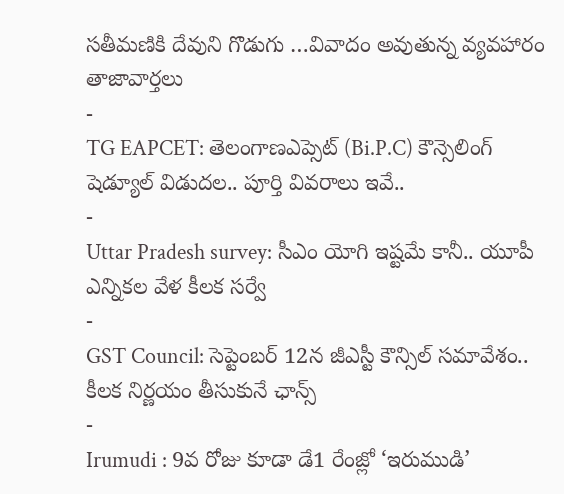సతీమణికి దేవుని గొడుగు …వివాదం అవుతున్న వ్యవహారం
తాజావార్తలు
-
TG EAPCET: తెలంగాణఎప్సెట్ (Bi.P.C) కౌన్సెలింగ్ షెడ్యూల్ విడుదల.. పూర్తి వివరాలు ఇవే..
-
Uttar Pradesh survey: సీఎం యోగి ఇష్టమే కానీ.. యూపీ ఎన్నికల వేళ కీలక సర్వే
-
GST Council: సెప్టెంబర్ 12న జీఎస్టీ కౌన్సిల్ సమావేశం.. కీలక నిర్ణయం తీసుకునే ఛాన్స్
-
Irumudi : 9వ రోజు కూడా డే1 రేంజ్లో ‘ఇరుముడి’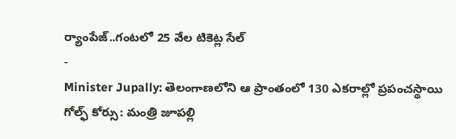ర్యాంపేజ్..గంటలో 25 వేల టికెట్ల సేల్
-
Minister Jupally: తెలంగాణలోని ఆ ప్రాంతంలో 130 ఎకరాల్లో ప్రపంచస్థాయి గోల్ఫ్ కోర్సు: మంత్రి జూపల్లి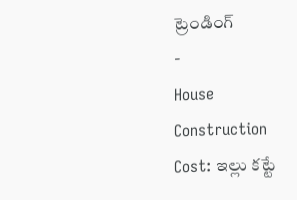ట్రెండింగ్
-
House Construction Cost: ఇల్లు కట్టే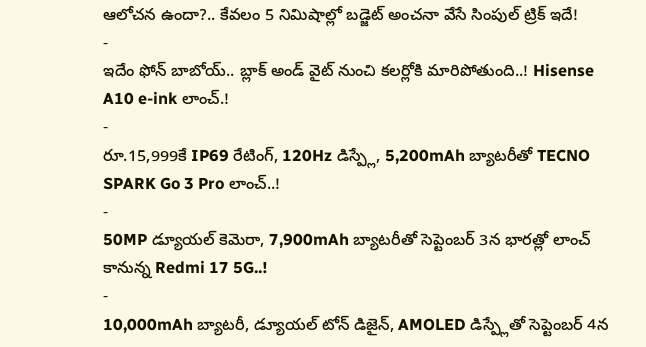ఆలోచన ఉందా?.. కేవలం 5 నిమిషాల్లో బడ్జెట్ అంచనా వేసే సింపుల్ ట్రిక్ ఇదే!
-
ఇదేం ఫోన్ బాబోయ్.. బ్లాక్ అండ్ వైట్ నుంచి కలర్లోకి మారిపోతుంది..! Hisense A10 e-ink లాంచ్.!
-
రూ.15,999కే IP69 రేటింగ్, 120Hz డిస్ప్లే, 5,200mAh బ్యాటరీతో TECNO SPARK Go 3 Pro లాంచ్..!
-
50MP డ్యూయల్ కెమెరా, 7,900mAh బ్యాటరీతో సెప్టెంబర్ 3న భారత్లో లాంచ్ కానున్న Redmi 17 5G..!
-
10,000mAh బ్యాటరీ, డ్యూయల్ టోన్ డిజైన్, AMOLED డిస్ప్లేతో సెప్టెంబర్ 4న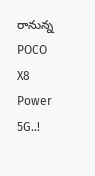రానున్న POCO X8 Power 5G..!